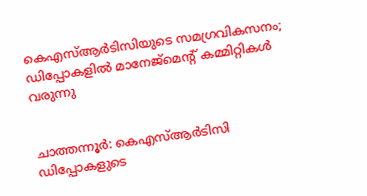കെഎസ്ആർടിസിയുടെ സമഗ്രവികസനം; ഡിപ്പോകളിൽ മാനേജ്മെന്‍റ് കമ്മിറ്റികൾ വരുന്നു


ചാത്തന്നൂർ: കെഎസ്ആർടിസി ഡിപ്പോകളുടെ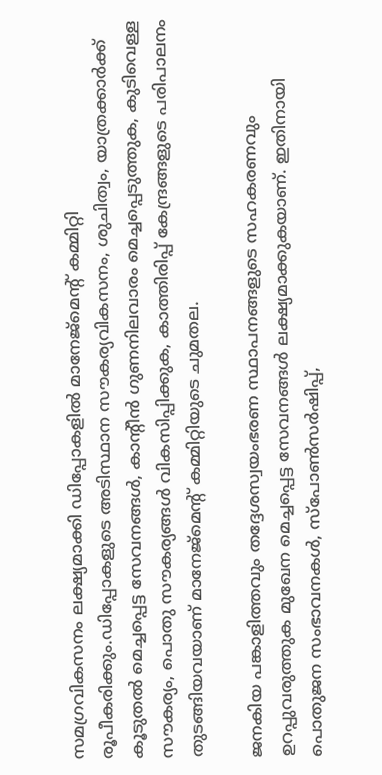സമഗ്രവികസനം ലക്ഷ്യമാക്കി ഡിപ്പോകളിൽ മാനേജ്മെന്‍റ് കമ്മിറ്റി രൂപീകരിക്കും.ഡിപ്പോകളുടെ അടിസ്ഥാന സൗകര്യവികസനം, ശുചിത്വം, യാത്രക്കാർക്ക് കൂടുതൽ മെച്ചപ്പെട്ട സേവനങ്ങൾ, കാന്‍റീൻ ഗുണനിലവാരം മെച്ചപ്പെടുത്തുക, കുടിവെള്ള സൗകര്യം, പൊതു സൗകര്യങ്ങൾ വികസിപ്പിക്കുക, കാത്തിരിപ്പ് കേന്ദ്രങ്ങളുടെ പരിപാലനം തുടങ്ങിയവയാണ് മാനേജ്മെന്‍റ് കമ്മിറ്റിയുടെ ചുമതല.

ജനകിയ പങ്കാളിത്തവും തദ്ദേശസ്വയംഭരണ സ്ഥാപനങ്ങളുടെ സഹകരണവും ഉറപ്പുവരുത്തുക മുഖേന മെച്ചപ്പെട്ട സേവനങ്ങൾ ലക്ഷ്യമാക്കുകയാണ്. ഇതിനായി പൊതുജന സംഭാവനകൾ, സ്പോൺസർഷിപ്പ്,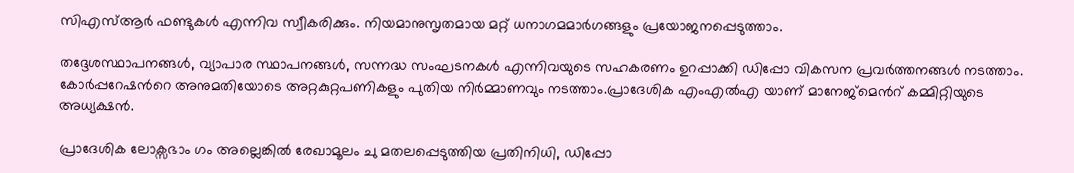സിഎസ്ആർ ഫണ്ടുകൾ എന്നിവ സ്വീകരിക്കും. നിയമാനുസൃതമായ മറ്റ് ധനാഗമമാർഗങ്ങളും പ്രയോജനപ്പെടുത്താം.

തദ്ദേശസ്ഥാപനങ്ങൾ, വ്യാപാര സ്ഥാപനങ്ങൾ, സന്നദ്ധ സംഘടനകൾ എന്നിവയുടെ സഹകരണം ഉറപ്പാക്കി ഡിപ്പോ വികസന പ്രവർത്തനങ്ങൾ നടത്താം. കോർപ്പറേഷന്‍റെ അനുമതിയോടെ അറ്റകുറ്റപണികളും പുതിയ നിർമ്മാണവും നടത്താം.പ്രാദേശിക എംഎൽഎ യാണ് മാനേജ്മെന്‍റ് കമ്മിറ്റിയുടെ അധ്യക്ഷൻ.

പ്രാദേശിക ലോക്സഭാം ഗം അല്ലെങ്കിൽ രേഖാമൂലം ചു മതലപ്പെടുത്തിയ പ്രതിനിധി, ഡിപ്പോ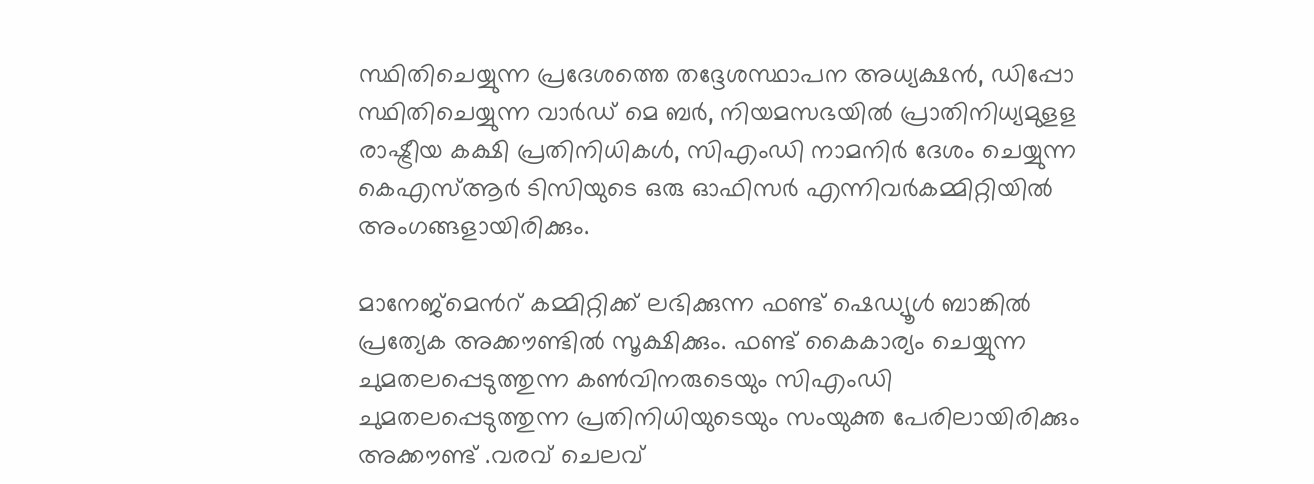സ്ഥിതിചെയ്യുന്ന പ്രദേശത്തെ തദ്ദേശസ്ഥാപന അധ്യക്ഷൻ, ഡിപ്പോ സ്ഥിതിചെയ്യുന്ന വാർഡ് മെ ബർ, നിയമസഭയിൽ പ്രാതിനിധ്യമുളള രാഷ്ട്രീയ കക്ഷി പ്രതിനിധികൾ, സിഎംഡി നാമനിർ ദേശം ചെയ്യുന്ന കെഎസ്ആർ ടിസിയുടെ ഒരു ഓഫിസർ എന്നിവർകമ്മിറ്റിയിൽ അംഗങ്ങളായിരിക്കും.

മാനേജ്മെന്‍റ് കമ്മിറ്റിക്ക് ലഭിക്കുന്ന ഫണ്ട് ഷെഡ്യൂൾ ബാങ്കിൽ പ്രത്യേക അക്കൗണ്ടിൽ സൂക്ഷിക്കും. ഫണ്ട് കൈകാര്യം ചെയ്യുന്ന ചുമതലപ്പെടുത്തുന്ന കൺവിനരുടെയും സിഎംഡി ചുമതലപ്പെടുത്തുന്ന പ്രതിനിധിയുടെയും സംയുക്ത പേരിലായിരിക്കും അക്കൗണ്ട് .വരവ് ചെലവ്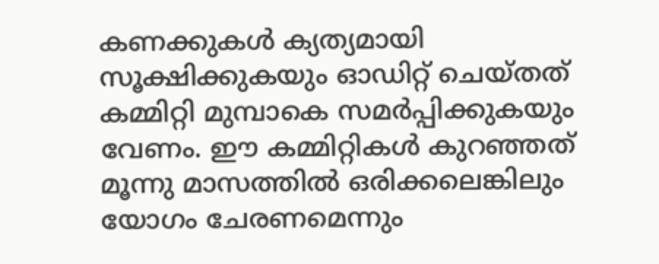കണക്കുകൾ ക്യത്യമായി സൂക്ഷിക്കുകയും ഓഡിറ്റ് ചെയ്ത‌ത്‌ കമ്മിറ്റി മുമ്പാകെ സമർപ്പിക്കുകയും വേണം. ഈ കമ്മിറ്റികൾ കുറഞ്ഞത് മൂന്നു മാസത്തിൽ ഒരിക്കലെങ്കിലും യോഗം ചേരണമെന്നും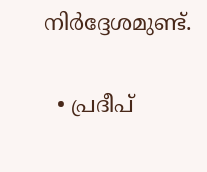നിർദ്ദേശമുണ്ട്.

  • പ്രദീപ്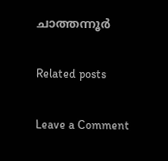ചാത്തന്നൂർ

Related posts

Leave a Comment